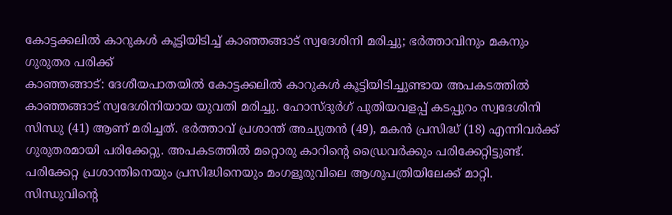കോട്ടക്കലിൽ കാറുകൾ കൂട്ടിയിടിച്ച് കാഞ്ഞങ്ങാട് സ്വദേശിനി മരിച്ചു; ഭർത്താവിനും മകനും ഗുരുതര പരിക്ക്
കാഞ്ഞങ്ങാട്: ദേശീയപാതയിൽ കോട്ടക്കലിൽ കാറുകൾ കൂട്ടിയിടിച്ചുണ്ടായ അപകടത്തിൽ കാഞ്ഞങ്ങാട് സ്വദേശിനിയായ യുവതി മരിച്ചു. ഹോസ്ദുർഗ് പുതിയവളപ്പ് കടപ്പുറം സ്വദേശിനി സിന്ധു (41) ആണ് മരിച്ചത്. ഭർത്താവ് പ്രശാന്ത് അച്യുതൻ (49), മകൻ പ്രസിദ്ധ് (18) എന്നിവർക്ക് ഗുരുതരമായി പരിക്കേറ്റു. അപകടത്തിൽ മറ്റൊരു കാറിന്റെ ഡ്രൈവർക്കും പരിക്കേറ്റിട്ടുണ്ട്.
പരിക്കേറ്റ പ്രശാന്തിനെയും പ്രസിദ്ധിനെയും മംഗളൂരുവിലെ ആശുപത്രിയിലേക്ക് മാറ്റി. സിന്ധുവിന്റെ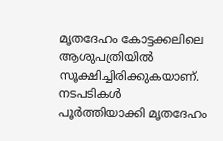മൃതദേഹം കോട്ടക്കലിലെ ആശുപത്രിയിൽ സൂക്ഷിച്ചിരിക്കുകയാണ്. നടപടികൾ പൂർത്തിയാക്കി മൃതദേഹം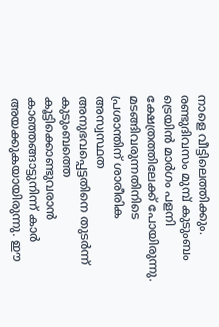നാളെ വീട്ടിലെത്തിക്കും.
രണ്ടുദിവസം മുമ്പ് കുടുംബം ട്രെയിൻ മാർഗം പളനി ക്ഷേത്രത്തിലേക്ക് പോയിരുന്നു. മടങ്ങിവരുന്നതിനിടെ പ്രശാന്തിന് ശാരീരിക അസ്വസ്ഥത അനുഭവപ്പെട്ടതിനെ തുടർന്ന് കുടുംബത്തെ കൂട്ടിക്കൊണ്ടുവരാൻ കാഞ്ഞങ്ങാട്ടുനിന്ന് കാർ അയക്കുകയായിരുന്നു. ഈ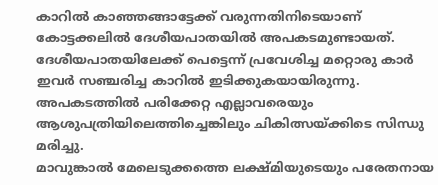കാറിൽ കാഞ്ഞങ്ങാട്ടേക്ക് വരുന്നതിനിടെയാണ് കോട്ടക്കലിൽ ദേശീയപാതയിൽ അപകടമുണ്ടായത്.
ദേശീയപാതയിലേക്ക് പെട്ടെന്ന് പ്രവേശിച്ച മറ്റൊരു കാർ ഇവർ സഞ്ചരിച്ച കാറിൽ ഇടിക്കുകയായിരുന്നു. അപകടത്തിൽ പരിക്കേറ്റ എല്ലാവരെയും ആശുപത്രിയിലെത്തിച്ചെങ്കിലും ചികിത്സയ്ക്കിടെ സിന്ധു മരിച്ചു.
മാവുങ്കാൽ മേലെടുക്കത്തെ ലക്ഷ്മിയുടെയും പരേതനായ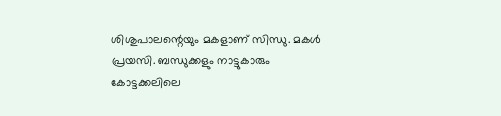ശിശുപാലന്റെയും മകളാണ് സിന്ധു. മകൾ പ്രയസി. ബന്ധുക്കളും നാട്ടുകാരും കോട്ടക്കലിലെ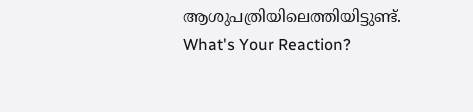ആശുപത്രിയിലെത്തിയിട്ടുണ്ട്.
What's Your Reaction?